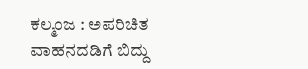ಕಲ್ಮಂಜ : ಅಪರಿಚಿತ ವಾಹನದಡಿಗೆ ಬಿದ್ದು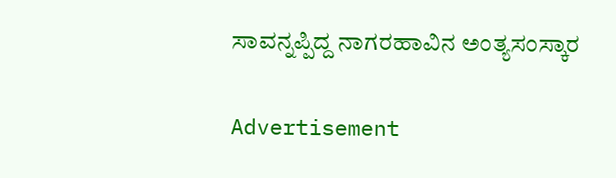ಸಾವನ್ನಪ್ಪಿದ್ದ ನಾಗರಹಾವಿನ ಅಂತ್ಯಸಂಸ್ಕಾರ

Advertisement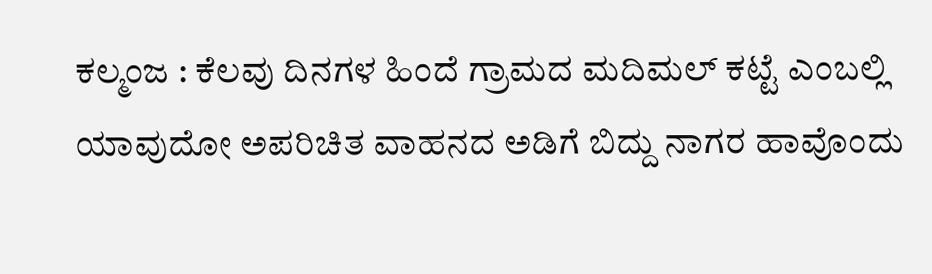ಕಲ್ಮಂಜ : ಕೆಲವು ದಿನಗಳ ಹಿಂದೆ ಗ್ರಾಮದ ಮದಿಮಲ್ ಕಟ್ಟೆ ಎಂಬಲ್ಲಿ ಯಾವುದೋ ಅಪರಿಚಿತ ವಾಹನದ ಅಡಿಗೆ ಬಿದ್ದು ನಾಗರ ಹಾವೊಂದು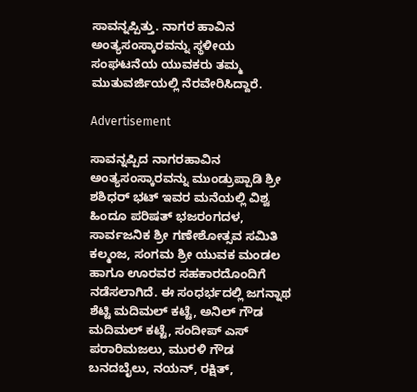ಸಾವನ್ನಪ್ಪಿತ್ತು. ನಾಗರ ಹಾವಿನ ಅಂತ್ಯಸಂಸ್ಕಾರವನ್ನು ಸ್ಥಳೀಯ ಸಂಘಟನೆಯ ಯುವಕರು ತಮ್ಮ ಮುತುವರ್ಜಿಯಲ್ಲಿ ನೆರವೇರಿಸಿದ್ದಾರೆ.

Advertisement

ಸಾವನ್ನಪ್ಪಿದ ನಾಗರಹಾವಿನ ಅಂತ್ಯಸಂಸ್ಕಾರವನ್ನು ಮುಂಡ್ರುಪ್ಪಾಡಿ ಶ್ರೀ ಶಶಿಧರ್ ಭಟ್ ಇವರ ಮನೆಯಲ್ಲಿ ವಿಶ್ವ ಹಿಂದೂ ಪರಿಷತ್ ಭಜರಂಗದಳ, ಸಾರ್ವಜನಿಕ ಶ್ರೀ ಗಣೇಶೋತ್ಸವ ಸಮಿತಿ ಕಲ್ಮಂಜ, ಸಂಗಮ ಶ್ರೀ ಯುವಕ ಮಂಡಲ ಹಾಗೂ ಊರವರ ಸಹಕಾರದೊಂದಿಗೆ ನಡೆಸಲಾಗಿದೆ. ಈ ಸಂಧರ್ಭದಲ್ಲಿ ಜಗನ್ನಾಥ ಶೆಟ್ಟಿ ಮದಿಮಲ್ ಕಟ್ಟೆ, ಅನಿಲ್ ಗೌಡ ಮದಿಮಲ್ ಕಟ್ಟೆ, ಸಂದೀಪ್ ಎಸ್ ಪರಾರಿಮಜಲು, ಮುರಳಿ ಗೌಡ ಬನದಬೈಲು, ನಯನ್, ರಕ್ಷಿತ್,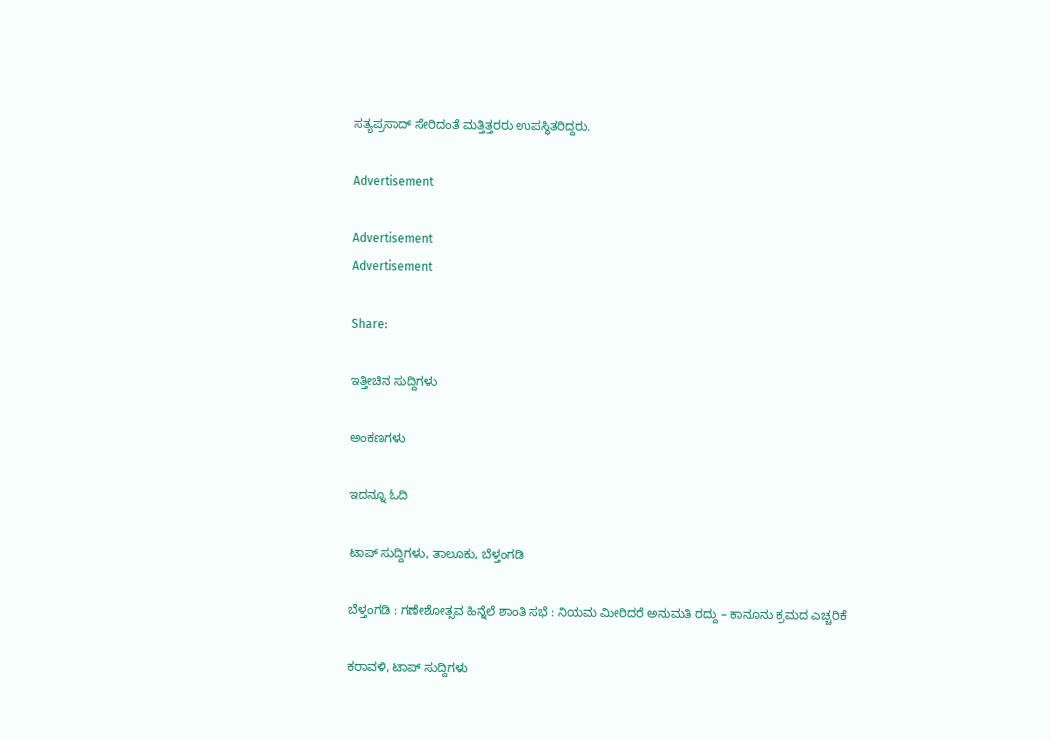ಸತ್ಯಪ್ರಸಾದ್ ಸೇರಿದಂತೆ ಮತ್ತಿತ್ತರರು ಉಪಸ್ಥಿತರಿದ್ದರು.

Advertisement

Advertisement
Advertisement

Share:

ಇತ್ತೀಚಿನ ಸುದ್ದಿಗಳು

ಅಂಕಣಗಳು

ಇದನ್ನೂ ಓದಿ

ಟಾಪ್ ಸುದ್ದಿಗಳು, ತಾಲೂಕು, ಬೆಳ್ತಂಗಡಿ

ಬೆಳ್ತಂಗಡಿ : ಗಣೇಶೋತ್ಸವ ಹಿನ್ನೆಲೆ ಶಾಂತಿ ಸಭೆ : ನಿಯಮ ಮೀರಿದರೆ ಅನುಮತಿ ರದ್ದು – ಕಾನೂನು ಕ್ರಮದ ಎಚ್ಚರಿಕೆ

ಕರಾವಳಿ, ಟಾಪ್ ಸುದ್ದಿಗಳು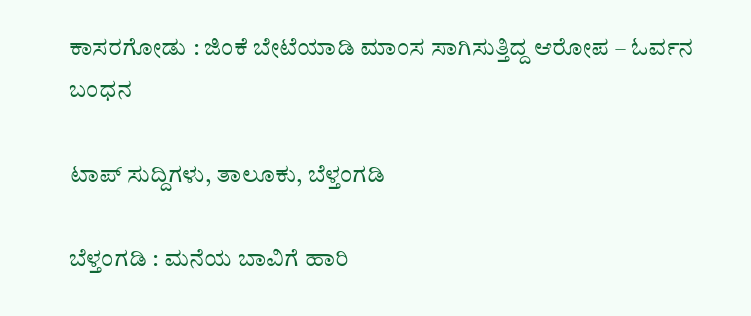ಕಾಸರಗೋಡು : ಜಿಂಕೆ ಬೇಟೆಯಾಡಿ ಮಾಂಸ ಸಾಗಿಸುತ್ತಿದ್ದ ಆರೋಪ – ಓರ್ವನ ಬಂಧನ

ಟಾಪ್ ಸುದ್ದಿಗಳು, ತಾಲೂಕು, ಬೆಳ್ತಂಗಡಿ

ಬೆಳ್ತಂಗಡಿ : ಮನೆಯ ಬಾವಿಗೆ ಹಾರಿ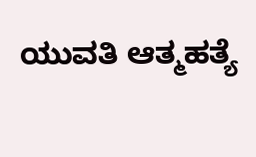ಯುವತಿ ಆತ್ಮಹತ್ಯೆ